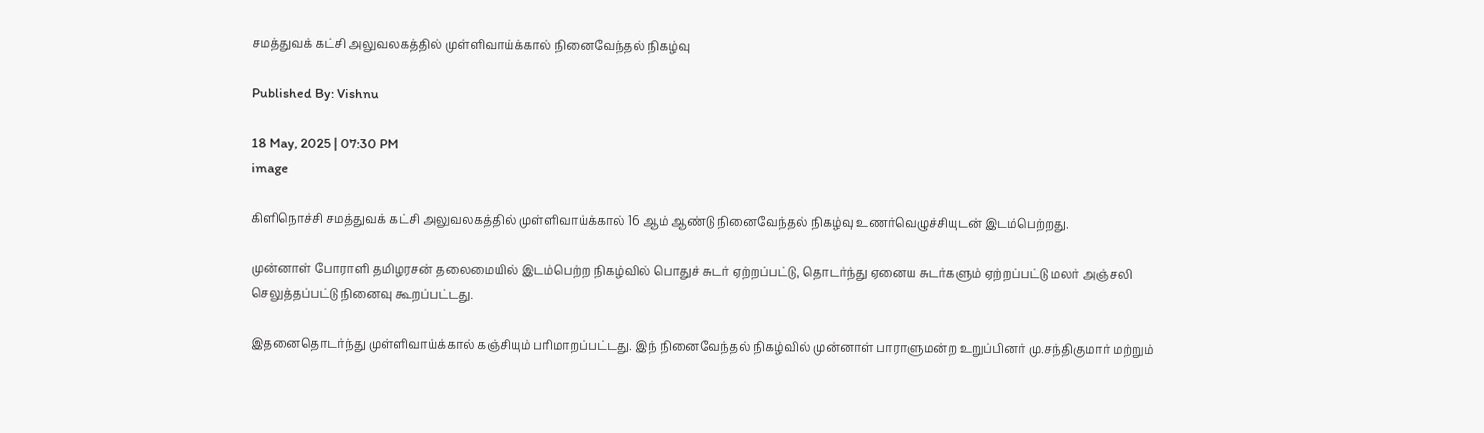சமத்துவக் கட்சி அலுவலகத்தில் முள்ளிவாய்க்கால் நினைவேந்தல் நிகழ்வு

Published By: Vishnu

18 May, 2025 | 07:30 PM
image

கிளிநொச்சி சமத்துவக் கட்சி அலுவலகத்தில் முள்ளிவாய்க்கால் 16 ஆம் ஆண்டு நினைவேந்தல் நிகழ்வு உணர்வெழுச்சியுடன் இடம்பெற்றது.

முன்னாள் போராளி தமிழரசன் தலைமையில் இடம்பெற்ற நிகழ்வில் பொதுச் சுடர் ஏற்றப்பட்டு, தொடர்ந்து ஏனைய சுடர்களும் ஏற்றப்பட்டு மலர் அஞ்சலி செலுத்தப்பட்டு நினைவு கூறப்பட்டது.

இதனைதொடர்ந்து முள்ளிவாய்க்கால் கஞ்சியும் பரிமாறப்பட்டது. இந் நினைவேந்தல் நிகழ்வில் முன்னாள் பாராளுமன்ற உறுப்பினர் மு.சந்திகுமார் மற்றும்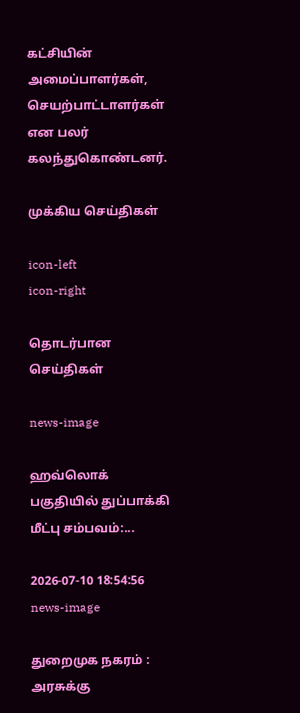கட்சியின் அமைப்பாளர்கள், செயற்பாட்டாளர்கள் என பலர் கலந்துகொண்டனர்.

முக்கிய செய்திகள்

icon-left
icon-right

தொடர்பான செய்திகள்

news-image

ஹவ்லொக் பகுதியில் துப்பாக்கி மீட்பு சம்பவம்:...

2026-07-10 18:54:56
news-image

துறைமுக நகரம் : அரசுக்கு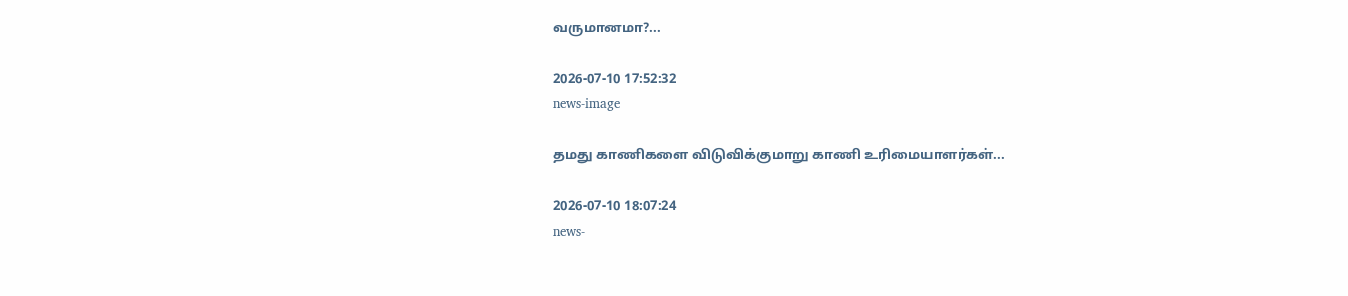வருமானமா?...

2026-07-10 17:52:32
news-image

தமது காணிகளை விடுவிக்குமாறு காணி உரிமையாளர்கள்...

2026-07-10 18:07:24
news-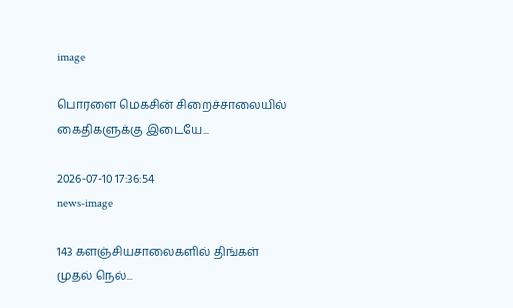image

பொரளை மெகசின் சிறைச்சாலையில் கைதிகளுக்கு இடையே...

2026-07-10 17:36:54
news-image

143 களஞ்சியசாலைகளில் திங்கள் முதல் நெல்...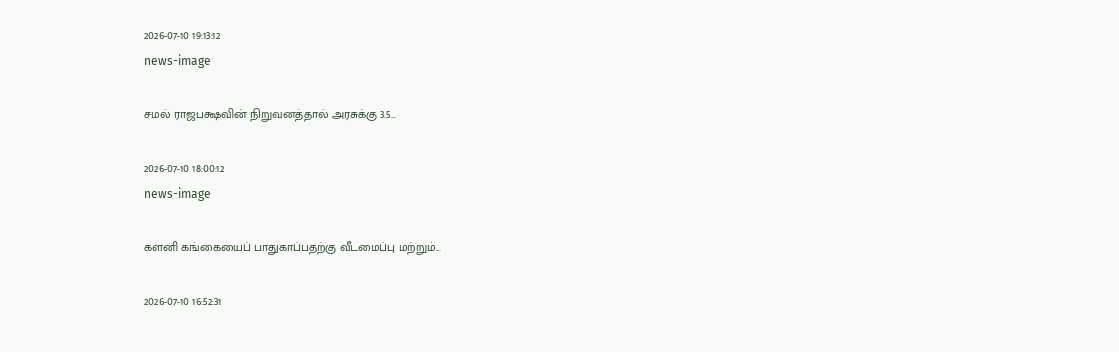2026-07-10 19:13:12
news-image

சமல் ராஜபக்ஷவின் நிறுவனத்தால் அரசுக்கு 3.5...

2026-07-10 18:00:12
news-image

களனி கங்கையைப் பாதுகாப்பதற்கு வீடமைப்பு மற்றும்...

2026-07-10 16:52:31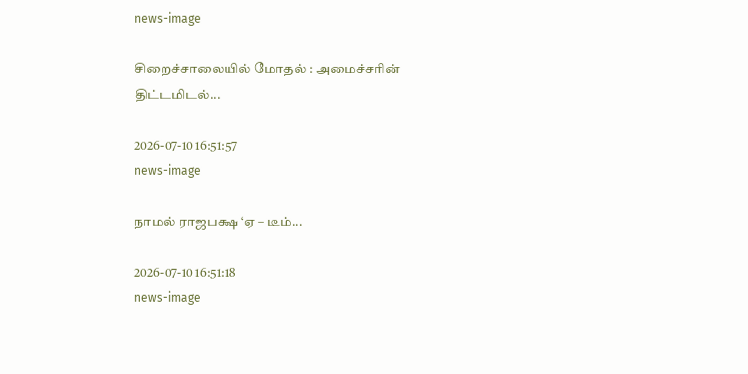news-image

சிறைச்சாலையில் மோதல் : அமைச்சரின் திட்டமிடல்...

2026-07-10 16:51:57
news-image

நாமல் ராஜபக்ஷ ‘ஏ – டீம்...

2026-07-10 16:51:18
news-image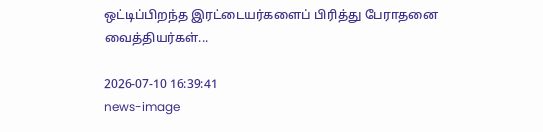ஒட்டிப்பிறந்த இரட்டையர்களைப் பிரித்து பேராதனை வைத்தியர்கள்...

2026-07-10 16:39:41
news-image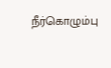நீர்கொழும்பு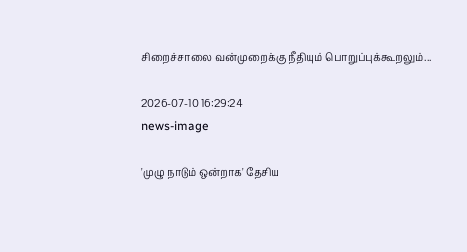சிறைச்சாலை வன்முறைக்கு நீதியும் பொறுப்புக்கூறலும்...

2026-07-10 16:29:24
news-image

'முழு நாடும் ஒன்றாக' தேசிய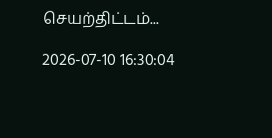செயற்திட்டம்...

2026-07-10 16:30:04